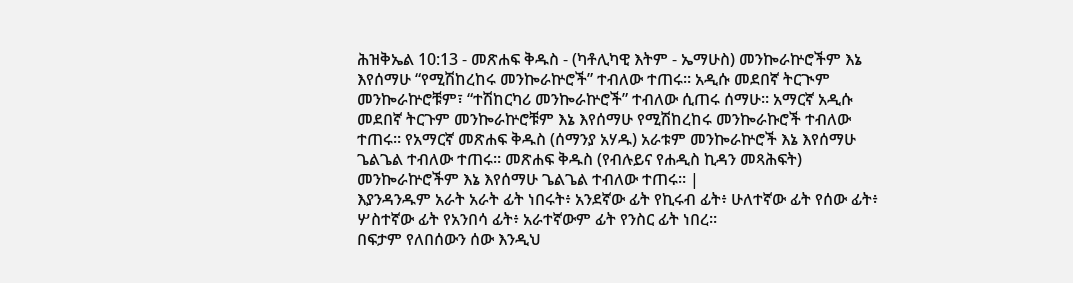ሕዝቅኤል 10:13 - መጽሐፍ ቅዱስ - (ካቶሊካዊ እትም - ኤማሁስ) መንኰራኵሮችም እኔ እየሰማሁ “የሚሽከረከሩ መንኰራኵሮች” ተብለው ተጠሩ። አዲሱ መደበኛ ትርጒም መንኰራኵሮቹም፣ “ተሽከርካሪ መንኰራኵሮች” ተብለው ሲጠሩ ሰማሁ። አማርኛ አዲሱ መደበኛ ትርጉም መንኰራኵሮቹም እኔ እየሰማሁ የሚሽከረከሩ መንኰራኩሮች ተብለው ተጠሩ። የአማርኛ መጽሐፍ ቅዱስ (ሰማንያ አሃዱ) አራቱም መንኰራኵሮች እኔ እየሰማሁ ጌልጌል ተብለው ተጠሩ። መጽሐፍ ቅዱስ (የብሉይና የሐዲስ ኪዳን መጻሕፍት) መንኰራኵሮችም እኔ እየሰማሁ ጌልጌል ተብለው ተጠሩ። |
እያንዳንዱም አራት አራት ፊት ነበሩት፥ አንደኛው ፊት የኪሩብ ፊት፥ ሁለተኛው ፊት የሰው ፊት፥ ሦስተኛው ፊት የአንበሳ ፊት፥ አራተኛውም ፊት የንስር ፊት ነበረ።
በፍታም የለበሰውን ሰው እንዲህ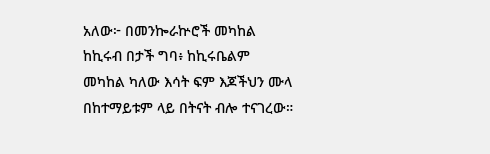አለው፦ በመንኰራኵሮች መካከል ከኪሩብ በታች ግባ፥ ከኪሩቤልም መካከል ካለው እሳት ፍም እጆችህን ሙላ በከተማይቱም ላይ በትናት ብሎ ተናገረው።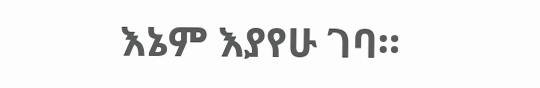እኔም እያየሁ ገባ።